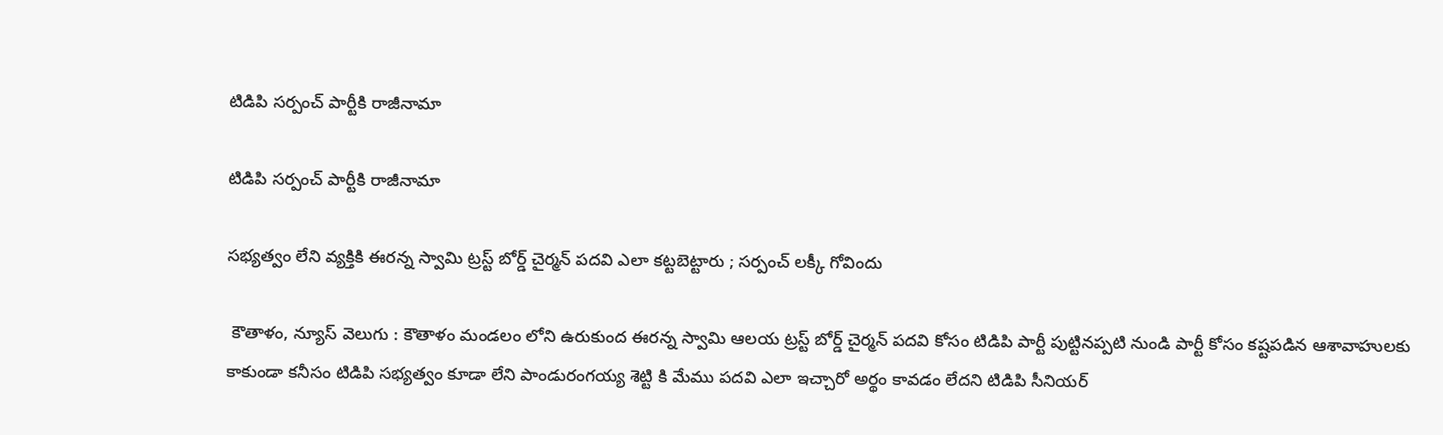టిడిపి సర్పంచ్ పార్టీకి రాజీనామా

టిడిపి సర్పంచ్ పార్టీకి రాజీనామా

సభ్యత్వం లేని వ్యక్తికి ఈరన్న స్వామి ట్రస్ట్ బోర్డ్ చైర్మన్ పదవి ఎలా కట్టబెట్టారు ; సర్పంచ్ లక్కీ గోవిందు

 కౌతాళం, న్యూస్ వెలుగు : కౌతాళం మండలం లోని ఉరుకుంద ఈరన్న స్వామి ఆలయ ట్రస్ట్ బోర్డ్ చైర్మన్ పదవి కోసం టిడిపి పార్టీ పుట్టినప్పటి నుండి పార్టీ కోసం కష్టపడిన ఆశావాహులకు కాకుండా కనీసం టిడిపి సభ్యత్వం కూడా లేని పాండురంగయ్య శెట్టి కి మేము పదవి ఎలా ఇచ్చారో అర్థం కావడం లేదని టిడిపి సీనియర్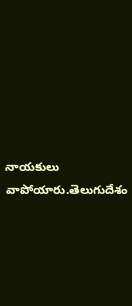నాయకులు వాపోయారు.తెలుగుదేశం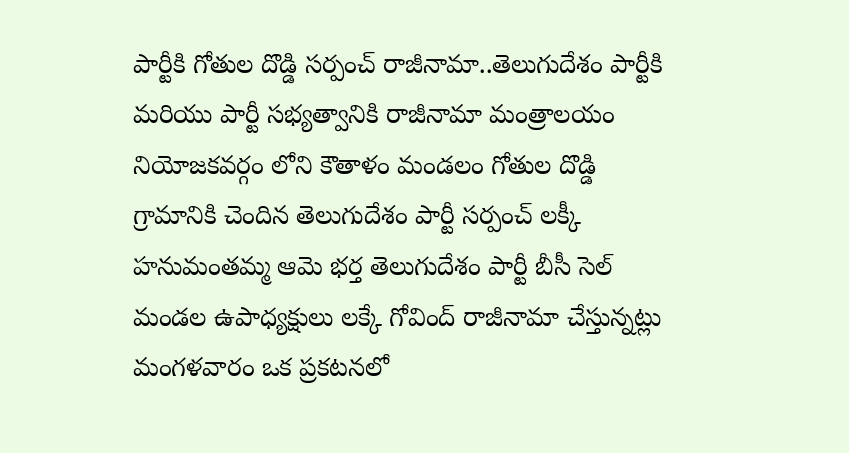పార్టీకి గోతుల దొడ్డి సర్పంచ్ రాజీనామా..తెలుగుదేశం పార్టీకి మరియు పార్టీ సభ్యత్వానికి రాజీనామా మంత్రాలయం నియోజకవర్గం లోని కౌతాళం మండలం గోతుల దొడ్డి గ్రామానికి చెందిన తెలుగుదేశం పార్టీ సర్పంచ్ లక్కీ హనుమంతమ్మ ఆమె భర్త తెలుగుదేశం పార్టీ బీసీ సెల్ మండల ఉపాధ్యక్షులు లక్కే గోవింద్ రాజీనామా చేస్తున్నట్లు మంగళవారం ఒక ప్రకటనలో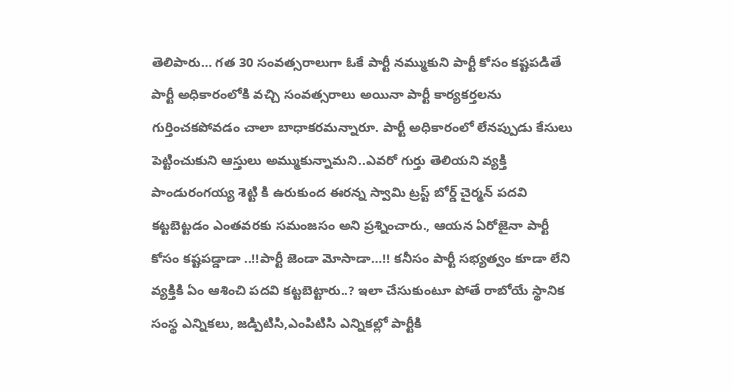తెలిపారు… గత 30 సంవత్సరాలుగా ఓకే పార్టీ నమ్ముకుని పార్టీ కోసం కష్టపడితే పార్టీ అధికారంలోకి వచ్చి సంవత్సరాలు అయినా పార్టీ కార్యకర్తలను గుర్తించకపోవడం చాలా బాధాకరమన్నారూ. పార్టీ అధికారంలో లేనప్పుడు కేసులు పెట్టించుకుని ఆస్తులు అమ్ముకున్నామని..ఎవరో గుర్తు తెలియని వ్యక్తి పాండురంగయ్య శెట్టి కి ఉరుకుంద ఈరన్న స్వామి ట్రస్ట్ బోర్డ్ చైర్మన్ పదవి కట్టబెట్టడం ఎంతవరకు సమంజసం అని ప్రశ్నించారు., ఆయన ఏరోజైనా పార్టీ కోసం కష్టపడ్డాడా ..!!పార్టీ జెండా మోసాడా…!! కనీసం పార్టీ సభ్యత్వం కూడా లేని వ్యక్తికి ఏం ఆశించి పదవి కట్టబెట్టారు..? ఇలా చేసుకుంటూ పోతే రాబోయే స్థానిక సంస్థ ఎన్నికలు, జడ్పిటిసి,ఎంపిటిసి ఎన్నికల్లో పార్టీకి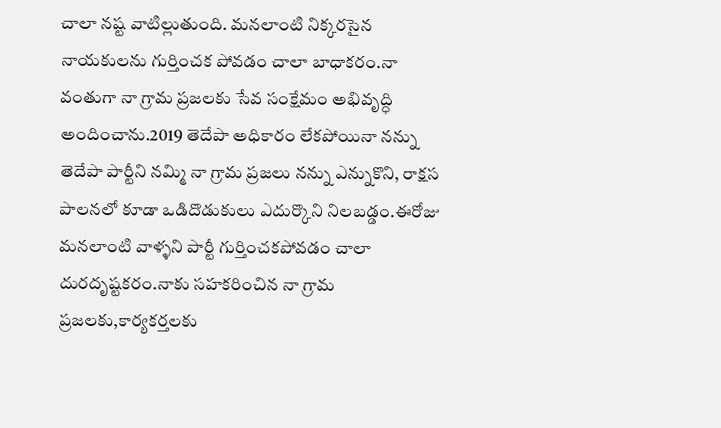చాలా నష్ట వాటిల్లుతుంది. మనలాంటి నిక్కరసైన నాయకులను గుర్తించక పోవడం చాలా బాధాకరం.నా వంతుగా నా గ్రామ ప్రజలకు సేవ సంక్షేమం అభివృద్ధి అందించాను.2019 తెదేపా అధికారం లేకపోయినా నన్ను తెదేపా పార్టీని నమ్మి నా గ్రామ ప్రజలు నన్ను ఎన్నుకొని, రాక్షస పాలనలో కూడా ఒడిదొడుకులు ఎదుర్కొని నిలబడ్డం.ఈరోజు మనలాంటి వాళ్ళని పార్టీ గుర్తించకపోవడం చాలా దురదృష్టకరం.నాకు సహకరించిన నా గ్రామ ప్రజలకు,కార్యకర్తలకు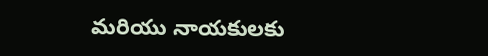మరియు నాయకులకు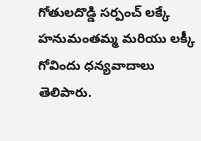గోతులదొడ్డి సర్పంచ్ లక్కే హనుమంతమ్మ మరియు లక్కీ గోవిందు ధన్యవాదాలు తెలిపారు.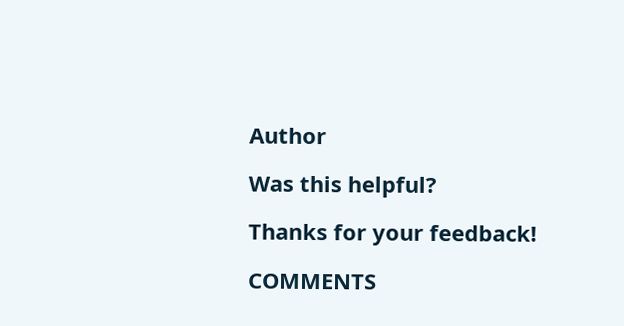Author

Was this helpful?

Thanks for your feedback!

COMMENTS